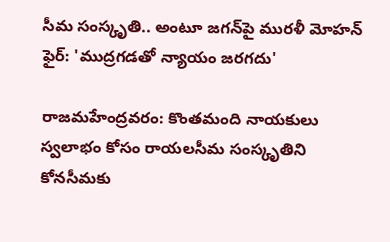సీమ సంస్కృతి.. అంటూ జగన్‌పై మురళీ మోహన్ ఫైర్: 'ముద్రగడతో న్యాయం జరగదు'

రాజమహేంద్రవరం: కొంతమంది నాయకులు స్వలాభం కోసం రాయలసీమ సంస్కృతిని కోనసీమకు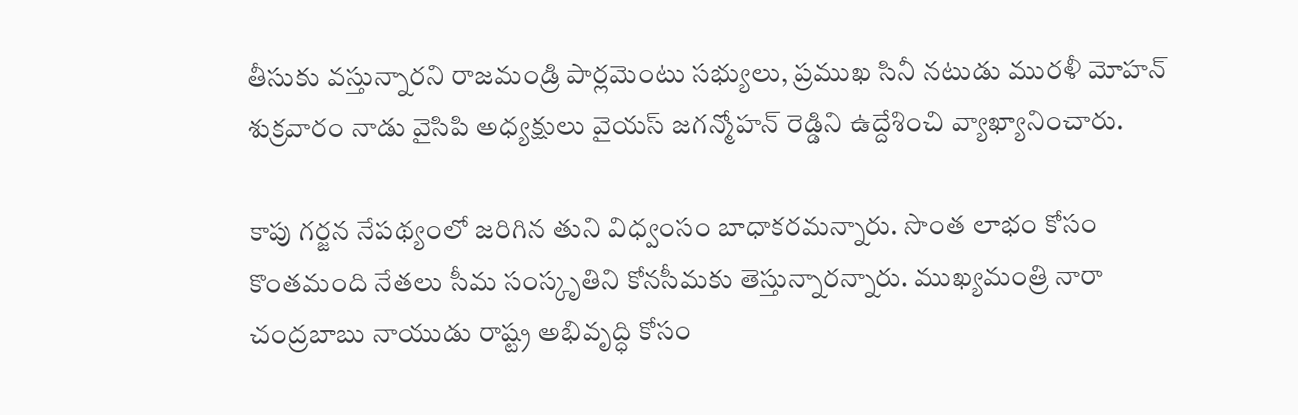తీసుకు వస్తున్నారని రాజమండ్రి పార్లమెంటు సభ్యులు, ప్రముఖ సినీ నటుడు మురళీ మోహన్ శుక్రవారం నాడు వైసిపి అధ్యక్షులు వైయస్ జగన్మోహన్ రెడ్డిని ఉద్దేశించి వ్యాఖ్యానించారు.

కాపు గర్జన నేపథ్యంలో జరిగిన తుని విధ్వంసం బాధాకరమన్నారు. సొంత లాభం కోసం కొంతమంది నేతలు సీమ సంస్కృతిని కోనసీమకు తెస్తున్నారన్నారు. ముఖ్యమంత్రి నారా చంద్రబాబు నాయుడు రాష్ట్ర అభివృద్ధి కోసం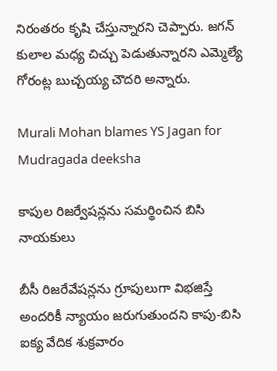నిరంతరం కృషి చేస్తున్నారని చెప్పారు. జగన్ కులాల మధ్య చిచ్చు పెడుతున్నారని ఎమ్మెల్యే గోరంట్ల బుచ్చయ్య చౌదరి అన్నారు.

Murali Mohan blames YS Jagan for Mudragada deeksha

కాపుల రిజర్వేషన్లను సమర్థించిన బిసి నాయకులు

బీసీ రిజరేవేషన్లను గ్రూపులుగా విభజిస్తే అందరికీ న్యాయం జరుగుతుందని కాపు-బిసి ఐక్య వేదిక శుక్రవారం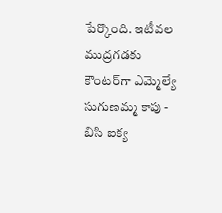పేర్కొంది. ఇటీవల ముద్రగడకు కౌంటర్‌గా ఎమ్మెల్యే సుగుణమ్మ కాపు - బిసి ఐక్య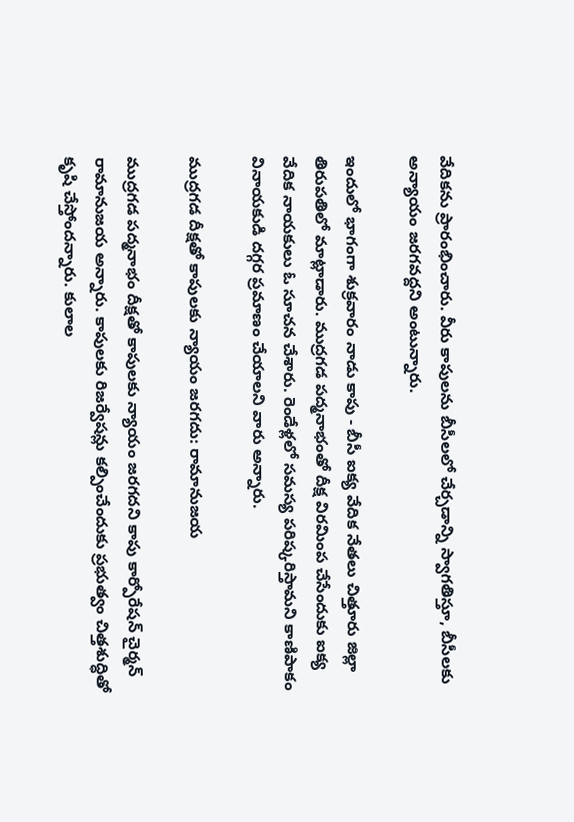వేదికను ప్రారంభించారు. వీరు కాపులను బీసీలలో చేర్చడాన్ని స్వాగతిస్తూ, బీసీలకు అన్యాయం జరగవద్దని అంటున్నారు.

ఇందులో భాగంగా శుక్రవారం నాడు కాపు - బీసీ ఐక్య వేదిక నేతలు చిత్తూరు జిల్లా తిరుపతిలో మాట్లాడారు. ముద్రగడ పద్మనాభంతో దీక్ష విరమింప చేసేందుకు ఐక్య వేదిక నాయకులు ఓ సూచన చేశారు. రెండేళ్లలో సమస్య పరిష్కరిస్తామని కాణిపాకం వినాయకుడి దగ్గర ప్రమాణం చేయాలని వారు అన్నారు.

ముద్రగడ దీక్షతో కాపులకు న్యాయం జరగదు: రామానుజయ

ముద్రగడ పద్మనాభం దీక్షతో కాపులకు న్యాయం జరగదని కాపు కార్పోరేషన్ చైర్మన్ రామానుజయ అన్నారు. కాపులకు రిజర్వేషన్లు కల్పించేందుకు ప్రభుత్వం చిత్తశుద్ధితో కృషి చేస్తోందన్నారు. కులాల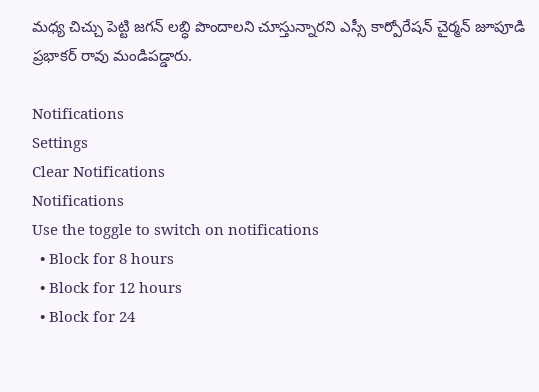మధ్య చిచ్చు పెట్టి జగన్ లబ్ధి పొందాలని చూస్తున్నారని ఎస్సీ కార్పోరేషన్ చైర్మన్ జూపూడి ప్రభాకర్ రావు మండిపడ్డారు.

Notifications
Settings
Clear Notifications
Notifications
Use the toggle to switch on notifications
  • Block for 8 hours
  • Block for 12 hours
  • Block for 24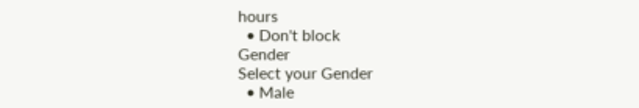hours
  • Don't block
Gender
Select your Gender
  • Male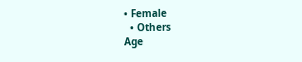• Female
  • Others
Age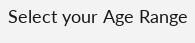Select your Age Range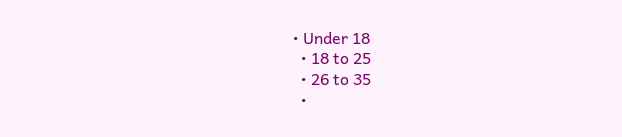• Under 18
  • 18 to 25
  • 26 to 35
  •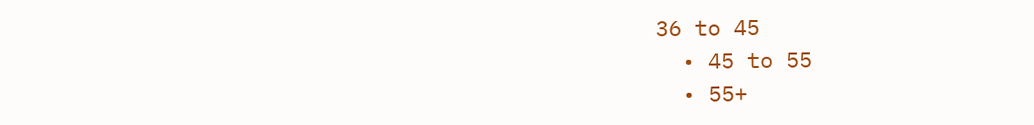36 to 45
  • 45 to 55
  • 55+